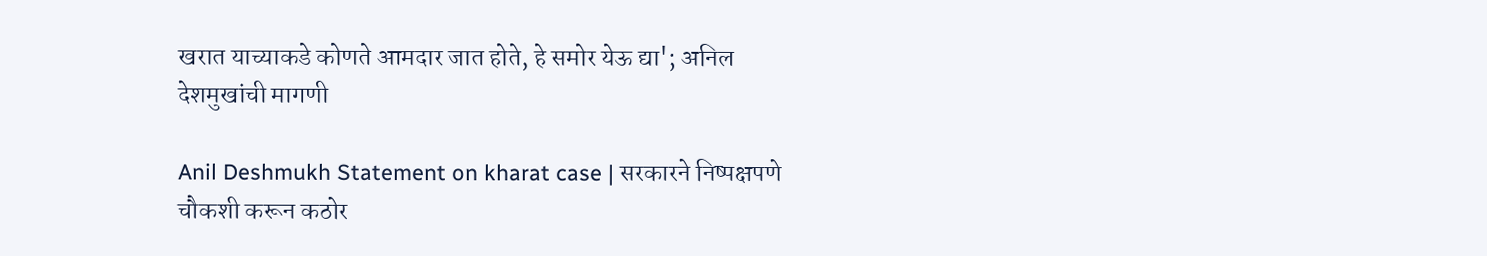खरात याच्याकडे कोणते आमदार जात होते, हे समोर येऊ द्या'; अनिल देशमुखांची मागणी

Anil Deshmukh Statement on kharat case | सरकारने निष्पक्षपणे चौकशी करून कठोर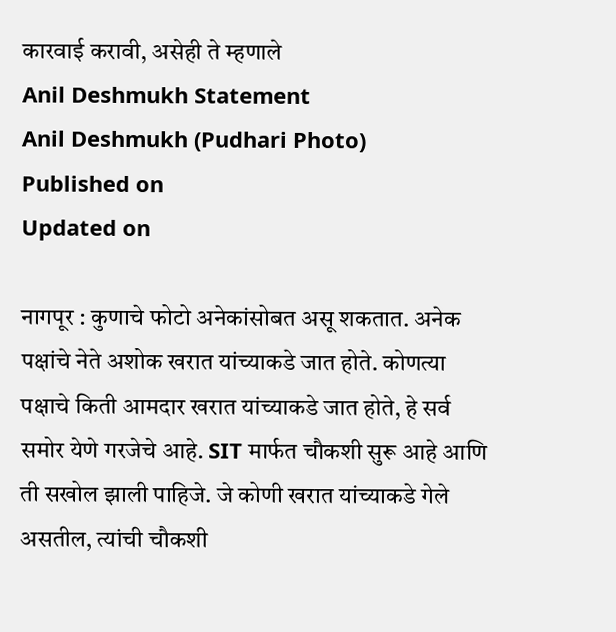कारवाई करावी, असेही ते म्हणाले
Anil Deshmukh Statement
Anil Deshmukh (Pudhari Photo)
Published on
Updated on

नागपूर : कुणाचे फोटो अनेकांसोबत असू शकतात. अनेक पक्षांचे नेते अशोक खरात यांच्याकडे जात होते. कोणत्या पक्षाचे किती आमदार खरात यांच्याकडे जात होते, हे सर्व समोर येणे गरजेचे आहे. SIT मार्फत चौकशी सुरू आहे आणि ती सखोल झाली पाहिजे. जे कोणी खरात यांच्याकडे गेले असतील, त्यांची चौकशी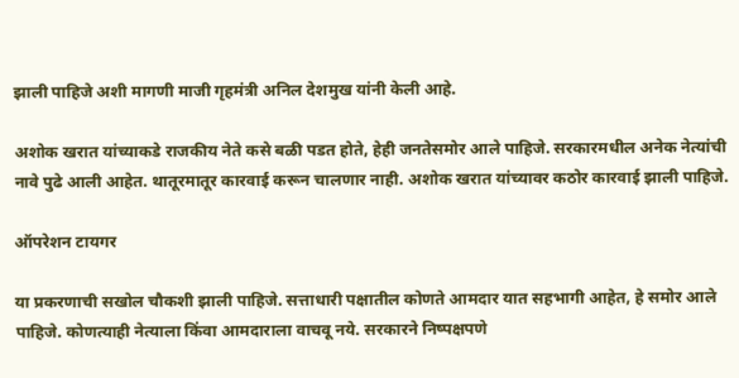झाली पाहिजे अशी मागणी माजी गृहमंत्री अनिल देशमुख यांनी केली आहे.

अशोक खरात यांच्याकडे राजकीय नेते कसे बळी पडत होते, हेही जनतेसमोर आले पाहिजे. सरकारमधील अनेक नेत्यांची नावे पुढे आली आहेत. थातूरमातूर कारवाई करून चालणार नाही. अशोक खरात यांच्यावर कठोर कारवाई झाली पाहिजे.

ऑपरेशन टायगर

या प्रकरणाची सखोल चौकशी झाली पाहिजे. सत्ताधारी पक्षातील कोणते आमदार यात सहभागी आहेत, हे समोर आले पाहिजे. कोणत्याही नेत्याला किंवा आमदाराला वाचवू नये. सरकारने निष्पक्षपणे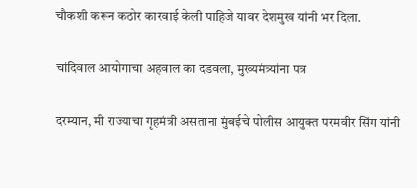चौकशी करून कठोर कारवाई केली पाहिजे यावर देशमुख यांनी भर दिला.

चांदिवाल आयोगाचा अहवाल का दडवला, मुख्यमंत्र्यांना पत्र

दरम्यान, मी राज्याचा गृहमंत्री असताना मुंबईचे पोलीस आयुक्त परमवीर सिंग यांनी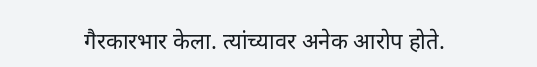गैरकारभार केला. त्यांच्यावर अनेक आरोप होते.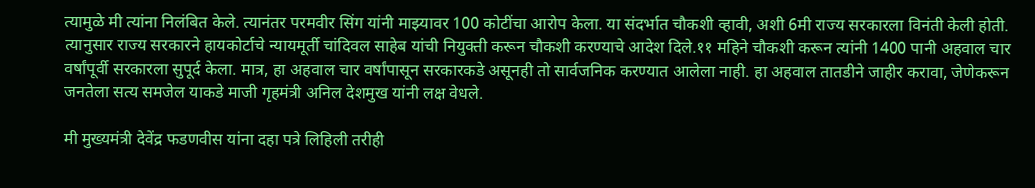त्यामुळे मी त्यांना निलंबित केले. त्यानंतर परमवीर सिंग यांनी माझ्यावर 100 कोटींचा आरोप केला. या संदर्भात चौकशी व्हावी, अशी 6मी राज्य सरकारला विनंती केली होती. त्यानुसार राज्य सरकारने हायकोर्टाचे न्यायमूर्ती चांदिवल साहेब यांची नियुक्ती करून चौकशी करण्याचे आदेश दिले.११ महिने चौकशी करून त्यांनी 1400 पानी अहवाल चार वर्षांपूर्वी सरकारला सुपूर्द केला. मात्र, हा अहवाल चार वर्षांपासून सरकारकडे असूनही तो सार्वजनिक करण्यात आलेला नाही. हा अहवाल तातडीने जाहीर करावा, जेणेकरून जनतेला सत्य समजेल याकडे माजी गृहमंत्री अनिल देशमुख यांनी लक्ष वेधले.

मी मुख्यमंत्री देवेंद्र फडणवीस यांना दहा पत्रे लिहिली तरीही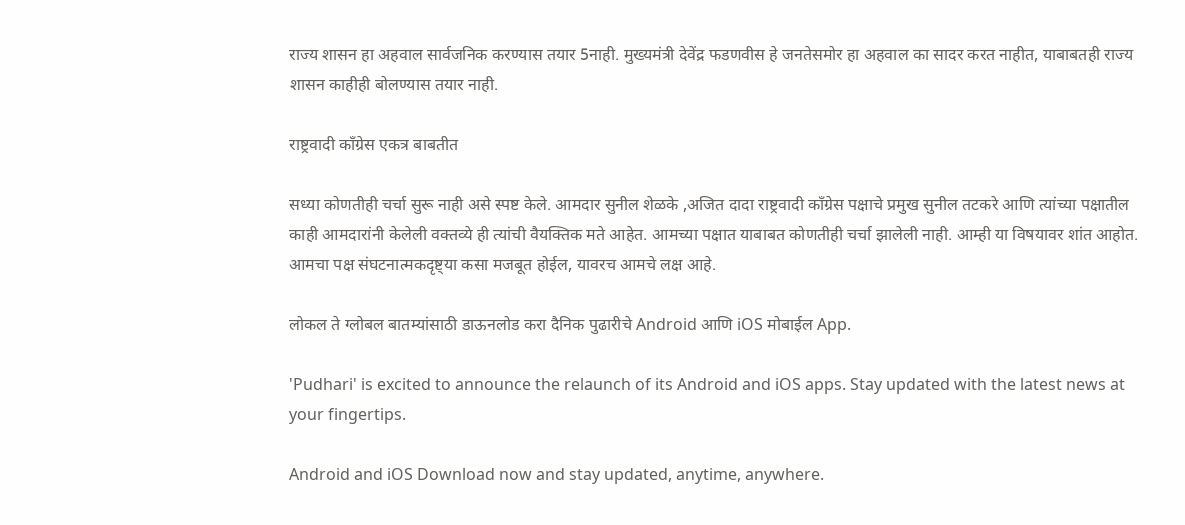राज्य शासन हा अहवाल सार्वजनिक करण्यास तयार 5नाही. मुख्यमंत्री देवेंद्र फडणवीस हे जनतेसमोर हा अहवाल का सादर करत नाहीत, याबाबतही राज्य शासन काहीही बोलण्यास तयार नाही.

राष्ट्रवादी काँग्रेस एकत्र बाबतीत

सध्या कोणतीही चर्चा सुरू नाही असे स्पष्ट केले. आमदार सुनील शेळके ,अजित दादा राष्ट्रवादी काँग्रेस पक्षाचे प्रमुख सुनील तटकरे आणि त्यांच्या पक्षातील काही आमदारांनी केलेली वक्तव्ये ही त्यांची वैयक्तिक मते आहेत. आमच्या पक्षात याबाबत कोणतीही चर्चा झालेली नाही. आम्ही या विषयावर शांत आहोत. आमचा पक्ष संघटनात्मकदृष्ट्या कसा मजबूत होईल, यावरच आमचे लक्ष आहे.

लोकल ते ग्लोबल बातम्यांसाठी डाऊनलोड करा दैनिक पुढारीचे Android आणि iOS मोबाईल App.

'Pudhari' is excited to announce the relaunch of its Android and iOS apps. Stay updated with the latest news at your fingertips.

Android and iOS Download now and stay updated, anytime, anywhere.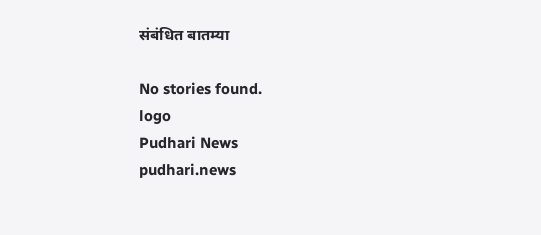संबंधित बातम्या

No stories found.
logo
Pudhari News
pudhari.news